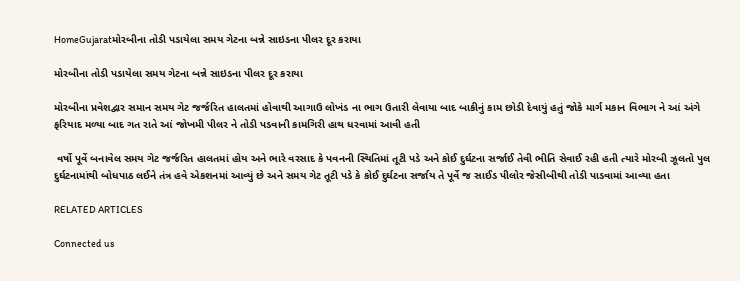HomeGujaratમોરબીના તોડી પડાયેલા સમય ગેટના બન્ને સાઇડના પીલર દૂર કરાયા

મોરબીના તોડી પડાયેલા સમય ગેટના બન્ને સાઇડના પીલર દૂર કરાયા

મોરબીના પ્રવેશદ્વાર સમાન સમય ગેટ જર્જરિત હાલતમાં હોવાથી આગાઉ લોખંડ ના ભાગ ઉતારી લેવાયા બાદ બાકીનું કામ છોડી દેવાયું હતું જોકે માર્ગ મકાન વિભાગ ને આં અંગે ફરિયાદ મળ્યા બાદ ગત રાતે આં જોખમી પીલર ને તોડી પડવાની કામગિરી હાથ ધરવામાં આવી હતી

 વર્ષો પૂર્વે બનાવેલ સમય ગેટ જર્જરિત હાલતમાં હોય અને ભારે વરસાદ કે પવનની સ્થિતિમાં તૂટી પડે અને કોઈ દુર્ઘટના સર્જાઈ તેવી ભીતિ સેવાઈ રહી હતી ત્યારે મોરબી ઝૂલતો પુલ દુર્ઘટનામાંથી બોધપાઠ લઈને તંત્ર હવે એકશનમાં આવ્યું છે અને સમય ગેટ તૂટી પડે કે કોઈ દુર્ઘટના સર્જાય તે પૂર્વે જ સાઈડ પીલોર જેસીબીથી તોડી પાડવામાં આવ્યા હતા

RELATED ARTICLES

Connected us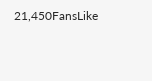21,450FansLike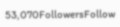53,070FollowersFollow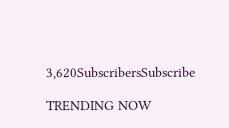3,620SubscribersSubscribe

TRENDING NOW